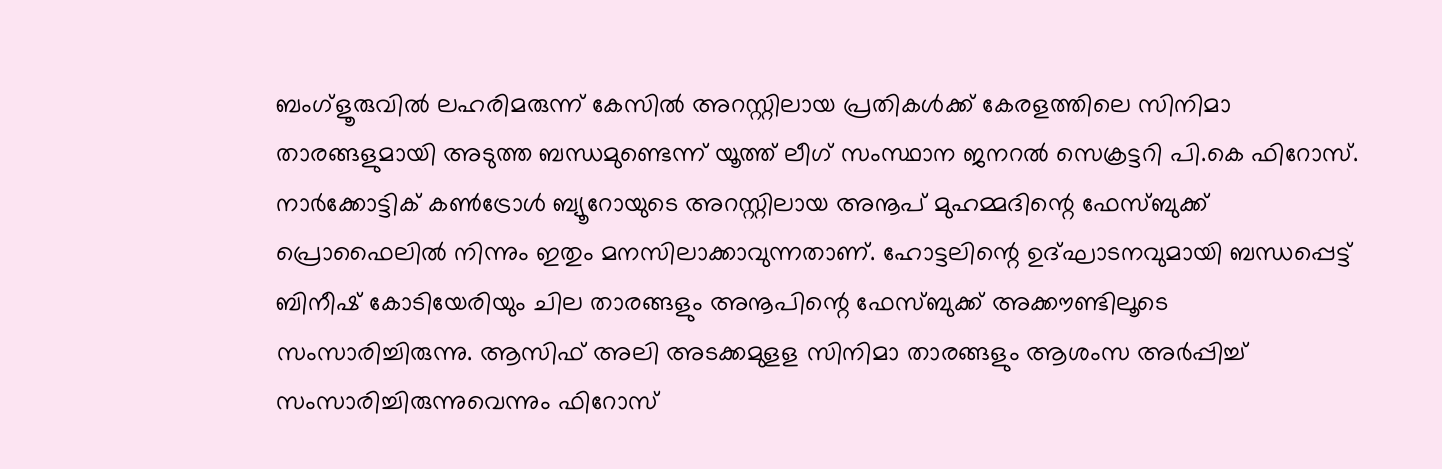ബംഗ്‌ളൂരുവില്‍ ലഹരിമരുന്ന് കേസില്‍ അറസ്റ്റിലായ പ്രതികള്‍ക്ക് കേരളത്തിലെ സിനിമാ താരങ്ങളുമായി അടുത്ത ബന്ധമുണ്ടെന്ന് യൂത്ത് ലീഗ് സംസ്ഥാന ജനറല്‍ സെക്രട്ടറി പി.കെ ഫിറോസ്. നാര്‍ക്കോട്ടിക് കണ്‍ട്രോള്‍ ബ്യൂറോയുടെ അറസ്റ്റിലായ അനൂപ് മുഹമ്മദിന്റെ ഫേസ്ബുക്ക് പ്രൊഫൈലില്‍ നിന്നും ഇതും മനസിലാക്കാവുന്നതാണ്. ഹോട്ടലിന്റെ ഉദ്ഘാടനവുമായി ബന്ധപ്പെട്ട് ബിനീഷ് കോടിയേരിയും ചില താരങ്ങളും അനൂപിന്റെ ഫേസ്ബുക്ക് അക്കൗണ്ടിലൂടെ സംസാരിച്ചിരുന്നു. ആസിഫ് അലി അടക്കമുളള സിനിമാ താരങ്ങളും ആശംസ അര്‍പ്പിച്ച്‌ സംസാരിച്ചിരുന്നുവെന്നും ഫിറോസ്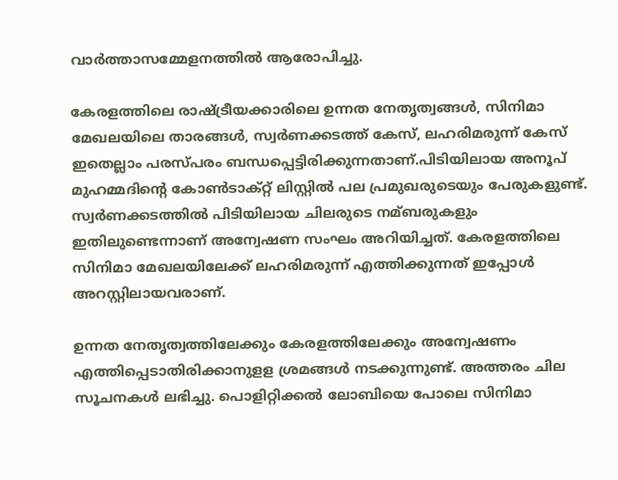വാര്‍ത്താസമ്മേളനത്തില്‍ ആരോപിച്ചു.

കേരളത്തിലെ രാഷ്ട്രീയക്കാരിലെ ഉന്നത നേതൃത്വങ്ങള്‍, സിനിമാ മേഖലയിലെ താരങ്ങള്‍, സ്വര്‍ണക്കടത്ത് കേസ്, ലഹരിമരുന്ന് കേസ് ഇതെല്ലാം പരസ്പരം ബന്ധപ്പെട്ടിരിക്കുന്നതാണ്.പിടിയിലായ അനൂപ് മുഹമ്മദിന്റെ കോണ്‍ടാക്റ്റ് ലിസ്റ്റില്‍ പല പ്രമുഖരുടെയും പേരുകളുണ്ട്. സ്വര്‍ണക്കടത്തില്‍ പിടിയിലായ ചിലരുടെ നമ്ബരുകളും ഇതിലുണ്ടെന്നാണ് അന്വേഷണ സംഘം അറിയിച്ചത്. കേരളത്തിലെ സിനിമാ മേഖലയിലേക്ക് ലഹരിമരുന്ന് എത്തിക്കുന്നത് ഇപ്പോള്‍ അറസ്റ്റിലായവരാണ്.

ഉന്നത നേതൃത്വത്തിലേക്കും കേരളത്തിലേക്കും അന്വേഷണം എത്തിപ്പെടാതിരിക്കാനുളള ശ്രമങ്ങള്‍ നടക്കുന്നുണ്ട്. അത്തരം ചില സൂചനകള്‍ ലഭിച്ചു. പൊളിറ്റിക്കല്‍ ലോബിയെ പോലെ സിനിമാ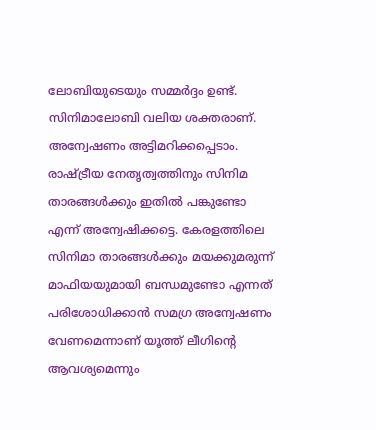ലോബിയുടെയും സമ്മര്‍ദ്ദം ഉണ്ട്. സിനിമാലോബി വലിയ ശക്തരാണ്. അന്വേഷണം അട്ടിമറിക്കപ്പെടാം. രാഷ്ട്രീയ നേതൃത്വത്തിനും സിനിമ താരങ്ങള്‍ക്കും ഇതില്‍ പങ്കുണ്ടോ എന്ന് അന്വേഷിക്കട്ടെ. കേരളത്തിലെ സിനിമാ താരങ്ങള്‍ക്കും മയക്കുമരുന്ന് മാഫിയയുമായി ബന്ധമുണ്ടോ എന്നത് പരിശോധിക്കാന്‍ സമഗ്ര അന്വേഷണം വേണമെന്നാണ് യൂത്ത് ലീഗിന്റെ ആവശ്യമെന്നും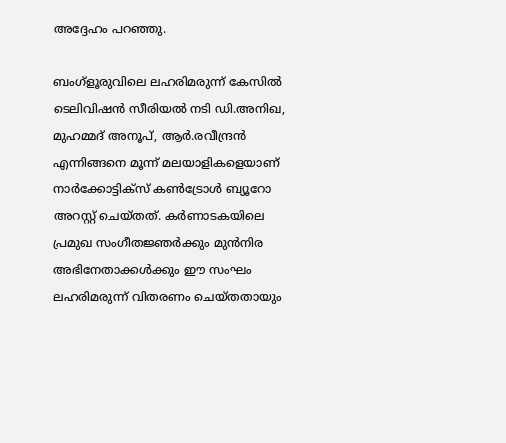അദ്ദേഹം പറഞ്ഞു.

ബംഗ്ളൂരുവിലെ ലഹരിമരുന്ന് കേസില്‍ ടെലിവിഷന്‍ സീരിയല്‍ നടി ഡി.അനിഖ, മുഹമ്മദ് അനൂപ്, ആര്‍.രവീന്ദ്രന്‍ എന്നിങ്ങനെ മൂന്ന് മലയാളികളെയാണ് നാര്‍ക്കോട്ടിക്സ് കണ്‍ട്രോള്‍ ബ്യൂറോ അറസ്റ്റ് ചെയ്തത്. കര്‍ണാടകയിലെ പ്രമുഖ സംഗീതജ്ഞര്‍ക്കും മുന്‍നിര അഭിനേതാക്കള്‍ക്കും ഈ സംഘം ലഹരിമരുന്ന് വിതരണം ചെയ്തതായും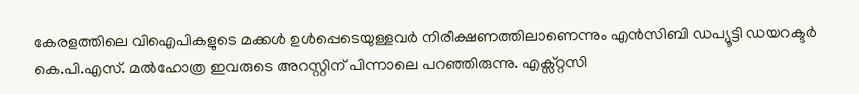കേരളത്തിലെ വിഐപികളുടെ മക്കള്‍ ഉള്‍പ്പെടെയുള്ളവര്‍ നിരീക്ഷണത്തിലാണെന്നും എന്‍സിബി ഡപ്യൂട്ടി ഡയറക്ടര്‍ കെ.പി.എസ്. മല്‍ഹോത്ര ഇവരുടെ അറസ്റ്റിന് പിന്നാലെ പറഞ്ഞിരുന്നു. എക്സ്റ്റസി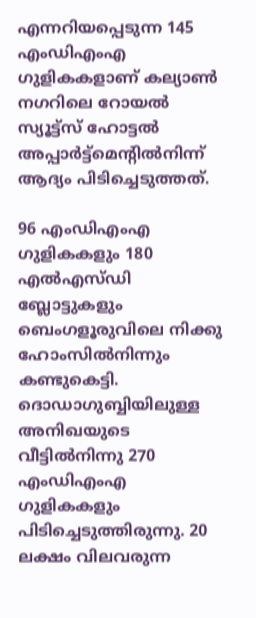എന്നറിയപ്പെടുന്ന 145 എംഡിഎംഎ ഗുളികകളാണ് കല്യാണ്‍ നഗറിലെ റോയല്‍ സ്യൂട്ട്സ് ഹോട്ടല്‍ അപ്പാര്‍ട്ട്മെന്റില്‍നിന്ന് ആദ്യം പിടിച്ചെടുത്തത്.

96 എംഡിഎംഎ ഗുളികകളും 180 എല്‍എസ്ഡി ബ്ലോട്ടുകളും ബെംഗളൂരുവിലെ നിക്കു ഹോംസില്‍നിന്നും കണ്ടുകെട്ടി. ദൊഡാഗുബ്ബിയിലുള്ള അനിഖയുടെ വീട്ടില്‍നിന്നു 270 എംഡിഎംഎ ഗുളികകളും പിടിച്ചെടുത്തിരുന്നു. 20 ലക്ഷം വിലവരുന്ന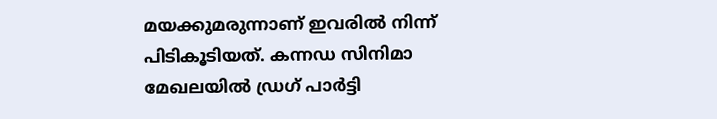മയക്കുമരുന്നാണ് ഇവരില്‍ നിന്ന് പിടികൂടിയത്. കന്നഡ സിനിമാ മേഖലയില്‍ ഡ്രഗ് പാര്‍ട്ടി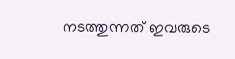നടത്തുന്നത് ഇവരുടെ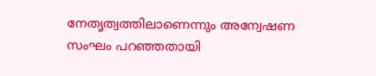നേതൃത്വത്തിലാണെന്നും അന്വേഷണ സംഘം പറഞ്ഞതായി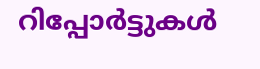റിപ്പോര്‍ട്ടുകള്‍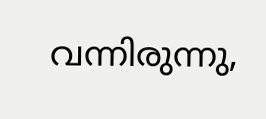വന്നിരുന്നു,